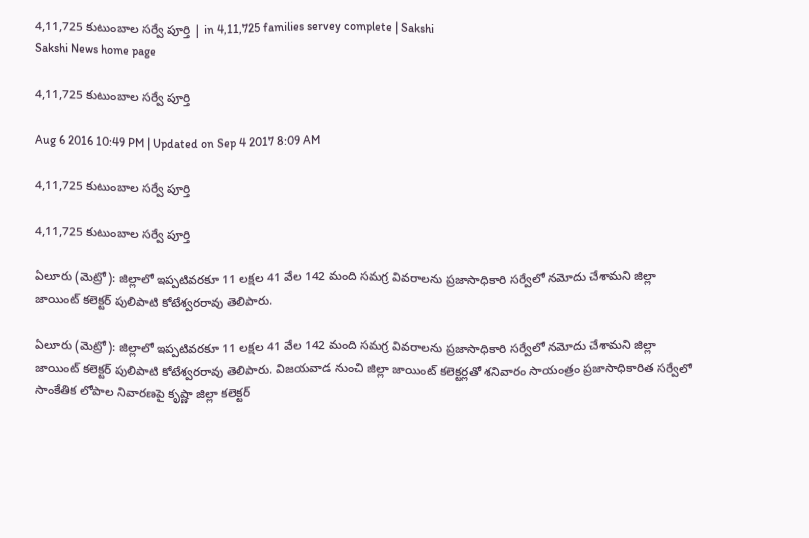4,11,725 కుటుంబాల సర్వే పూర్తి | in 4,11,725 families servey complete | Sakshi
Sakshi News home page

4,11,725 కుటుంబాల సర్వే పూర్తి

Aug 6 2016 10:49 PM | Updated on Sep 4 2017 8:09 AM

4,11,725 కుటుంబాల సర్వే పూర్తి

4,11,725 కుటుంబాల సర్వే పూర్తి

ఏలూరు (మెట్రో): జిల్లాలో ఇప్పటివరకూ 11 లక్షల 41 వేల 142 మంది సమగ్ర వివరాలను ప్రజాసాధికారి సర్వేలో నమోదు చేశామని జిల్లా జాయింట్‌ కలెక్టర్‌ పులిపాటి కోటేశ్వరరావు తెలిపారు.

ఏలూరు (మెట్రో): జిల్లాలో ఇప్పటివరకూ 11 లక్షల 41 వేల 142 మంది సమగ్ర వివరాలను ప్రజాసాధికారి సర్వేలో నమోదు చేశామని జిల్లా జాయింట్‌ కలెక్టర్‌ పులిపాటి కోటేశ్వరరావు తెలిపారు. విజయవాడ నుంచి జిల్లా జాయింట్‌ కలెక్టర్లతో శనివారం సాయంత్రం ప్రజాసాధికారిత సర్వేలో సాంకేతిక లోపాల నివారణపై కృష్ణా జిల్లా కలెక్టర్‌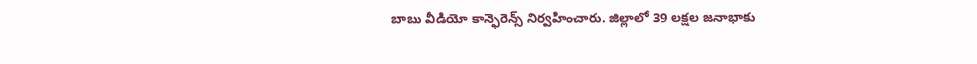బాబు వీడియో కాన్ఫెరెన్స్‌ నిర్వహించారు. జిల్లాలో 39 లక్షల జనాభాకు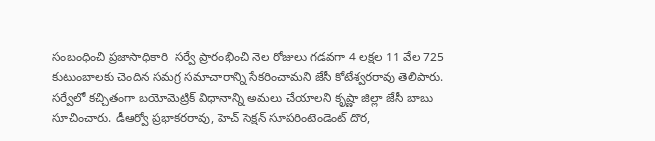సంబంధించి ప్రజాసాధికారి  సర్వే ప్రారంభించి నెల రోజులు గడవగా 4 లక్షల 11 వేల 725 కుటుంబాలకు చెందిన సమగ్ర సమాచారాన్ని సేకరించామని జేసీ కోటేశ్వరరావు తెలిపారు. సర్వేలో కచ్చితంగా బయోమెట్రిక్‌ విధానాన్ని అమలు చేయాలని కృష్ణా జిల్లా జేసీ బాబు సూచించారు. డీఆర్వో ప్రభాకరరావు, హెచ్‌ సెక్షన్‌ సూపరింటెండెంట్‌ దొర,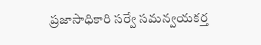ప్రజాసాధికారి సర్వే సమన్వయకర్త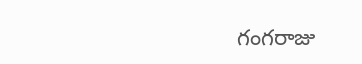గంగరాజు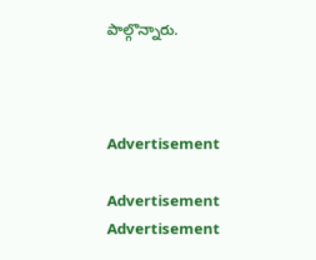పాల్గొన్నారు.



Advertisement

Advertisement
Advertisement